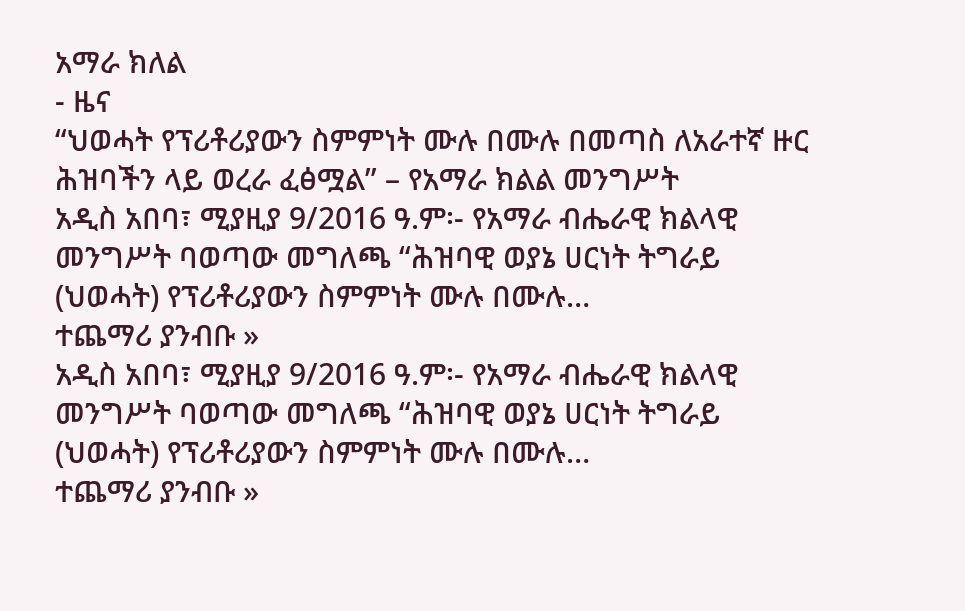አማራ ክለል
- ዜና
“ህወሓት የፕሪቶሪያውን ስምምነት ሙሉ በሙሉ በመጣስ ለአራተኛ ዙር ሕዝባችን ላይ ወረራ ፈፅሟል” – የአማራ ክልል መንግሥት
አዲስ አበባ፣ ሚያዚያ 9/2016 ዓ.ም፡- የአማራ ብሔራዊ ክልላዊ መንግሥት ባወጣው መግለጫ “ሕዝባዊ ወያኔ ሀርነት ትግራይ (ህወሓት) የፕሪቶሪያውን ስምምነት ሙሉ በሙሉ…
ተጨማሪ ያንብቡ »
አዲስ አበባ፣ ሚያዚያ 9/2016 ዓ.ም፡- የአማራ ብሔራዊ ክልላዊ መንግሥት ባወጣው መግለጫ “ሕዝባዊ ወያኔ ሀርነት ትግራይ (ህወሓት) የፕሪቶሪያውን ስምምነት ሙሉ በሙሉ…
ተጨማሪ ያንብቡ »